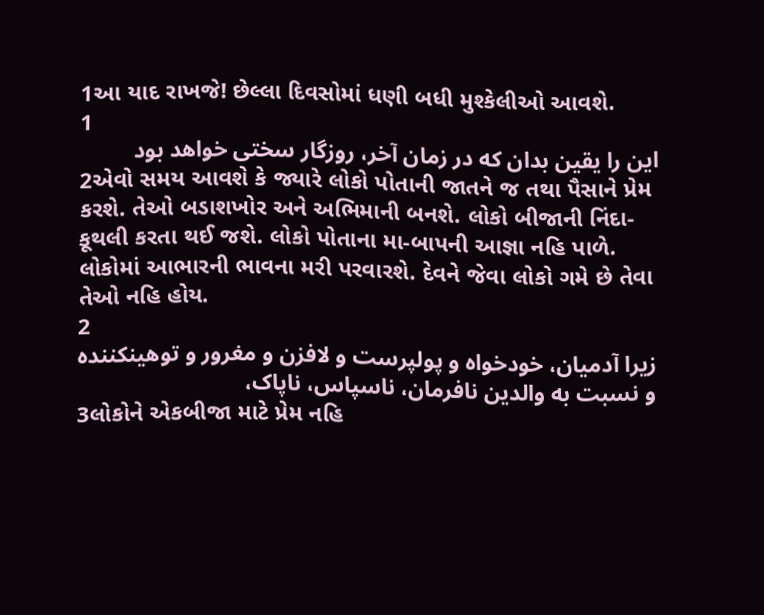1આ યાદ રાખજે! છેલ્લા દિવસોમાં ધણી બધી મુશ્કેલીઓ આવશે.
1
این را یقین بدان كه در زمان آخر، روزگار سختی خواهد بود
2એવો સમય આવશે કે જ્યારે લોકો પોતાની જાતને જ તથા પૈસાને પ્રેમ કરશે. તેઓ બડાશખોર અને અભિમાની બનશે. લોકો બીજાની નિંદા-કૂથલી કરતા થઈ જશે. લોકો પોતાના મા-બાપની આજ્ઞા નહિ પાળે. લોકોમાં આભારની ભાવના મરી પરવારશે. દેવને જેવા લોકો ગમે છે તેવા તેઓ નહિ હોય.
2
زیرا آدمیان، خودخواه و پولپرست و لافزن و مغرور و توهینكننده و نسبت به والدین نافرمان، ناسپاس، ناپاک،
3લોકોને એકબીજા માટે પ્રેમ નહિ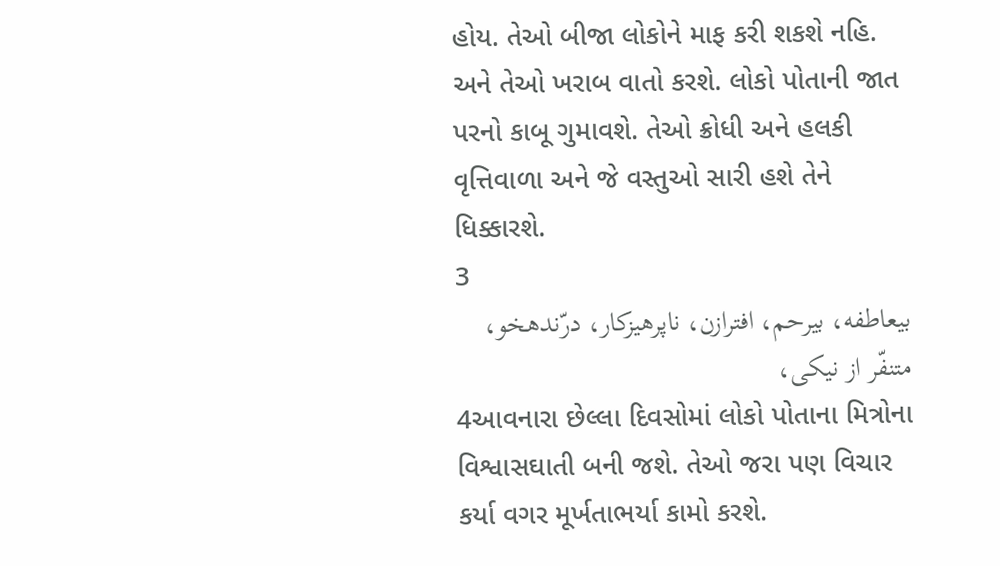હોય. તેઓ બીજા લોકોને માફ કરી શકશે નહિ. અને તેઓ ખરાબ વાતો કરશે. લોકો પોતાની જાત પરનો કાબૂ ગુમાવશે. તેઓ ક્રોધી અને હલકી વૃત્તિવાળા અને જે વસ્તુઓ સારી હશે તેને ધિક્કારશે.
3
بیعاطفه، بیرحم، افترازن، ناپرهیزكار، درّندهخو، متنفّر از نیكی،
4આવનારા છેલ્લા દિવસોમાં લોકો પોતાના મિત્રોના વિશ્વાસઘાતી બની જશે. તેઓ જરા પણ વિચાર કર્યા વગર મૂર્ખતાભર્યા કામો કરશે.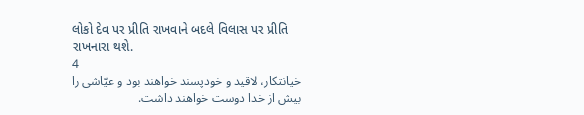લોકો દેવ પર પ્રીતિ રાખવાને બદલે વિલાસ પર પ્રીતિ રાખનારા થશે.
4
خیانتكار، لاقید و خودپسند خواهند بود و عیّاشی را بیش از خدا دوست خواهند داشت.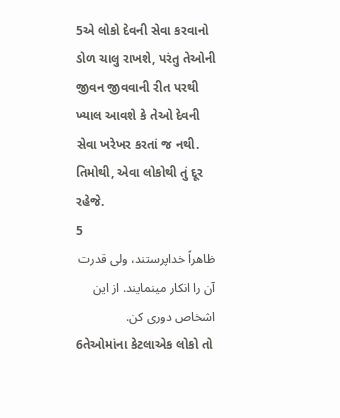5એ લોકો દેવની સેવા કરવાનો ડોળ ચાલુ રાખશે, પરંતુ તેઓની જીવન જીવવાની રીત પરથી ખ્યાલ આવશે કે તેઓ દેવની સેવા ખરેખર કરતાં જ નથી. તિમોથી, એવા લોકોથી તું દૂર રહેજે.
5
ظاهراً خداپرستند، ولی قدرت آن را انكار مینمایند. از این اشخاص دوری كن.
6તેઓમાંના કેટલાએક લોકો તો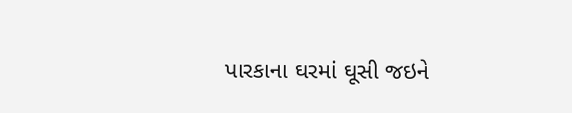પારકાના ઘરમાં ઘૂસી જઇને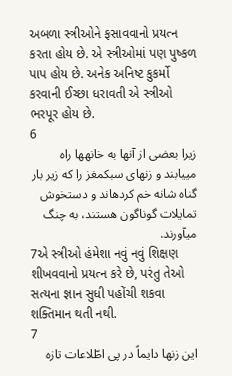અબળા સ્ત્રીઓને ફસાવવાનો પ્રયત્ન કરતા હોય છે. એ સ્ત્રીઓમાં પણ પુષ્કળ પાપ હોય છે. અનેક અનિષ્ટ કુકર્મો કરવાની ઈચ્છા ધરાવતી એ સ્ત્રીઓ ભરપૂર હોય છે.
6
زیرا بعضی از آنها به خانهها راه مییابند و زنهای سبکمغز را كه زیر بار گناه شانه خم کردهاند و دستخوش تمایلات گوناگون هستند، به چنگ میآورند.
7એ સ્ત્રીઓ હંમેશા નવું નવું શિક્ષણ શીખવવાનો પ્રયત્ન કરે છે, પરંતુ તેઓ સત્યના જ્ઞાન સુધી પહોંચી શકવા શક્તિમાન થતી નથી.
7
این زنها دایماً در پی اطّلاعات تازه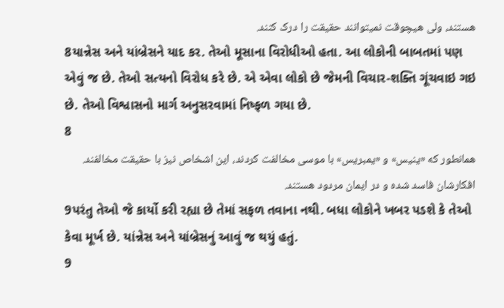هستند، ولی هیچوقت نمیتوانند حقیقت را درک كنند.
8યાન્નેસ અને યાંબ્રેસને યાદ કર. તેઓ મૂસાના વિરોધીઓ હતા. આ લોકોની બાબતમાં પણ એવું જ છે. તેઓ સત્યનો વિરોધ કરે છે. એ એવા લોકો છે જેમની વિચાર-શક્તિ ગૂંચવાઇ ગઇ છે. તેઓ વિશ્વાસનો માર્ગ અનુસરવામાં નિષ્ફળ ગયા છે.
8
همانطور كه «ینیس» و «یمبریس» با موسی مخالفت كردند، این اشخاص نیز با حقیقت مخالفند. افكارشان فاسد شده و در ایمان مردود هستند.
9પરંતુ તેઓ જે કાર્યો કરી રહ્યા છે તેમાં સફળ તવાના નથી. બધા લોકોને ખબર પડશે કે તેઓ કેવા મૂર્ખ છે. યાંન્નેસ અને યાંબ્રેસનું આવું જ થયું હતું.
9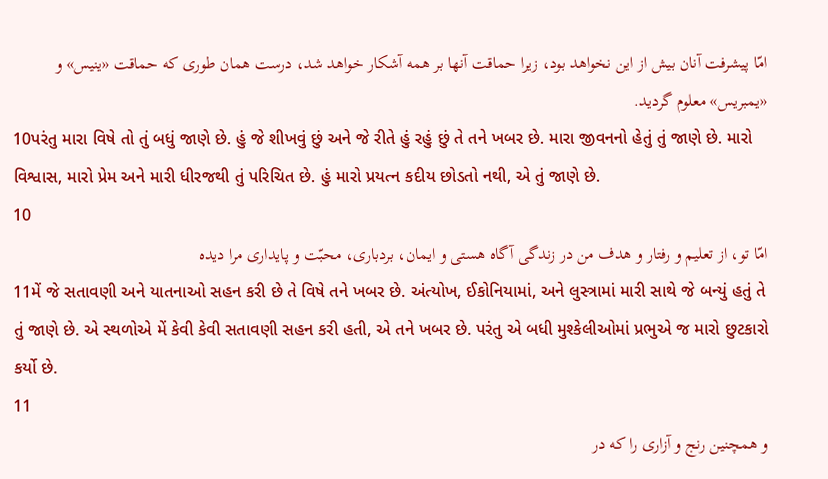امّا پیشرفت آنان بیش از این نخواهد بود، زیرا حماقت آنها بر همه آشكار خواهد شد، درست همان طوری که حماقت «ینیس» و «یمبریس» معلوم گردید.
10પરંતુ મારા વિષે તો તું બધું જાણે છે. હું જે શીખવું છું અને જે રીતે હું રહું છું તે તને ખબર છે. મારા જીવનનો હેતું તું જાણે છે. મારો વિશ્વાસ, મારો પ્રેમ અને મારી ધીરજથી તું પરિચિત છે. હું મારો પ્રયત્ન કદીય છોડતો નથી, એ તું જાણે છે.
10
امّا تو، از تعلیم و رفتار و هدف من در زندگی آگاه هستی و ایمان، بردباری، محبّت و پایداری مرا دیده
11મેં જે સતાવણી અને યાતનાઓ સહન કરી છે તે વિષે તને ખબર છે. અંત્યોખ, ઈકોનિયામાં, અને લુસ્ત્રામાં મારી સાથે જે બન્યું હતું તે તું જાણે છે. એ સ્થળોએ મેં કેવી કેવી સતાવણી સહન કરી હતી, એ તને ખબર છે. પરંતુ એ બધી મુશ્કેલીઓમાં પ્રભુએ જ મારો છુટકારો કર્યો છે.
11
و همچنین رنج و آزاری را كه در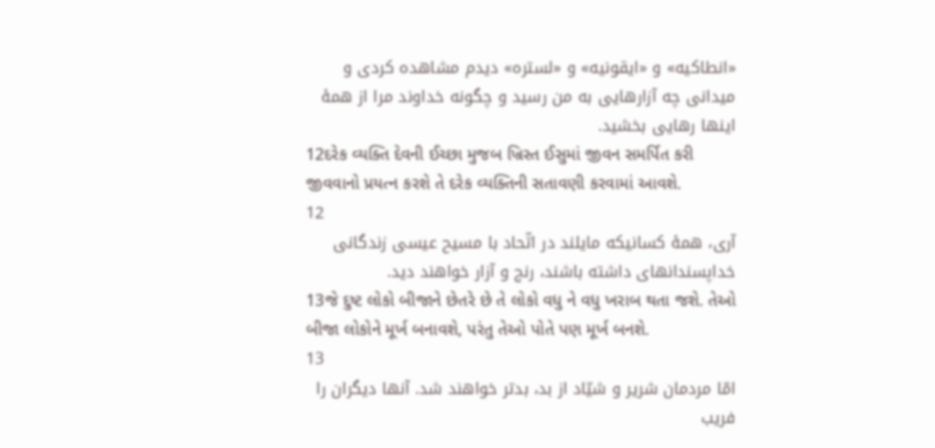«انطاكیه» و «ایقونیه» و «لستره» دیدم مشاهده كردی و میدانی چه آزارهایی به من رسید و چگونه خداوند مرا از همهٔ اینها رهایی بخشید.
12દરેક વ્યક્તિ દેવની ઈચ્છા મુજબ ખ્રિસ્ત ઈસુમાં જીવન સમર્પિત કરી જીવવાનો પ્રયત્ન કરશે તે દરેક વ્યક્તિની સતાવણી કરવામાં આવશે.
12
آری، همهٔ کسانیکه مایلند در اتّحاد با مسیح عیسی زندگانی خداپسندانهای داشته باشند، رنج و آزار خواهند دید.
13જે દુષ્ટ લોકો બીજાને છેતરે છે તે લોકો વધુ ને વધુ ખરાબ થતા જશે. તેઓ બીજા લોકોને મૂર્ખ બનાવશે, પરંતુ તેઓ પોતે પણ મૂર્ખ બનશે.
13
امّا مردمان شریر و شیّاد از بد، بدتر خواهند شد. آنها دیگران را فریب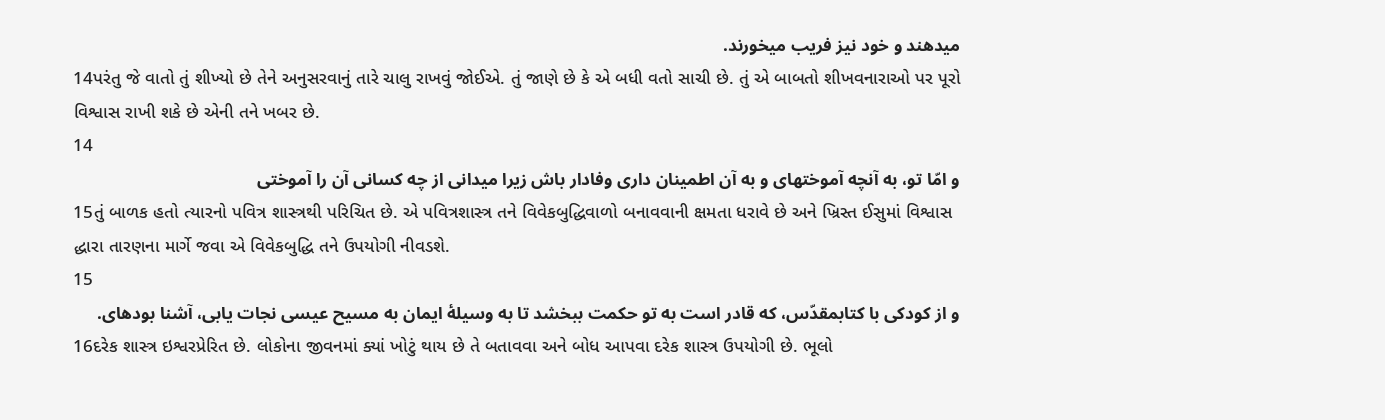میدهند و خود نیز فریب میخورند.
14પરંતુ જે વાતો તું શીખ્યો છે તેને અનુસરવાનું તારે ચાલુ રાખવું જોઈએ. તું જાણે છે કે એ બધી વતો સાચી છે. તું એ બાબતો શીખવનારાઓ પર પૂરો વિશ્વાસ રાખી શકે છે એની તને ખબર છે.
14
و امّا تو، به آنچه آموختهای و به آن اطمینان داری وفادار باش زیرا میدانی از چه كسانی آن را آموختی
15તું બાળક હતો ત્યારનો પવિત્ર શાસ્ત્રથી પરિચિત છે. એ પવિત્રશાસ્ત્ર તને વિવેકબુદ્ધિવાળો બનાવવાની ક્ષમતા ધરાવે છે અને ખ્રિસ્ત ઈસુમાં વિશ્વાસ દ્ધારા તારણના માર્ગે જવા એ વિવેકબુદ્ધિ તને ઉપયોગી નીવડશે.
15
و از كودكی با کتابمقدّس، که قادر است به تو حكمت ببخشد تا به وسیلهٔ ایمان به مسیح عیسی نجات یابی، آشنا بودهای.
16દરેક શાસ્ત્ર ઇશ્વરપ્રેરિત છે. લોકોના જીવનમાં ક્યાં ખોટું થાય છે તે બતાવવા અને બોધ આપવા દરેક શાસ્ત્ર ઉપયોગી છે. ભૂલો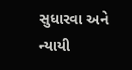સુધારવા અને ન્યાયી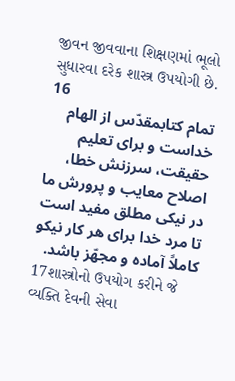જીવન જીવવાના શિક્ષણમાં ભૂલો સુધારવા દરેક શાસ્ત્ર ઉપયોગી છે.
16
تمام کتابمقدّس از الهام خداست و برای تعلیم حقیقت، سرزنش خطا، اصلاح معایب و پرورش ما در نیکی مطلق مفید است
تا مرد خدا برای هر كار نیكو کاملاً آماده و مجهّز باشد.
17શાસ્ત્રોનો ઉપયોગ કરીને જે વ્યક્તિ દેવની સેવા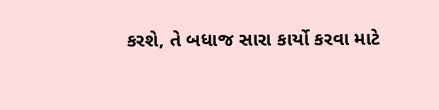કરશે, તે બધાજ સારા કાર્યો કરવા માટે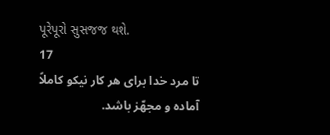પૂરેપૂરો સુસજજ થશે.
17
تا مرد خدا برای هر كار نیكو کاملاً آماده و مجهّز باشد.